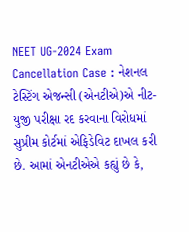NEET UG-2024 Exam Cancellation Case : નેશનલ ટેસ્ટિંગ એજન્સી (એનટીએ)એ નીટ-યુજી પરીક્ષા રદ કરવાના વિરોધમાં સુપ્રીમ કોર્ટમાં એફિડેવિટ દાખલ કરી છે. આમાં એનટીએએ કહ્યું છે કે,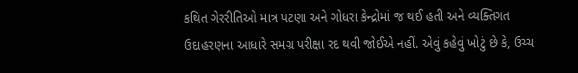કથિત ગેરરીતિઓ માત્ર પટણા અને ગોધરા કેન્દ્રોમાં જ થઈ હતી અને વ્યક્તિગત ઉદાહરણના આધારે સમગ્ર પરીક્ષા રદ થવી જોઈએ નહીં. એવું કહેવું ખોટું છે કે, ઉચ્ચ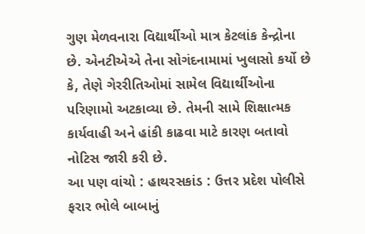ગુણ મેળવનારા વિદ્યાર્થીઓ માત્ર કેટલાંક કેન્દ્રોના છે. એનટીએએ તેના સોગંદનામામાં ખુલાસો કર્યો છે કે, તેણે ગેરરીતિઓમાં સામેલ વિદ્યાર્થીઓના પરિણામો અટકાવ્યા છે. તેમની સામે શિક્ષાત્મક કાર્યવાહી અને હાંકી કાઢવા માટે કારણ બતાવો નોટિસ જારી કરી છે.
આ પણ વાંચો : હાથરસકાંડ : ઉત્તર પ્રદેશ પોલીસે ફરાર ભોલે બાબાનું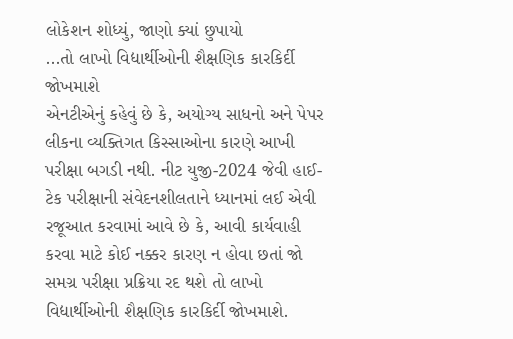લોકેશન શોધ્યું, જાણો ક્યાં છુપાયો
...તો લાખો વિદ્યાર્થીઓની શૈક્ષણિક કારકિર્દી જોખમાશે
એનટીએનું કહેવું છે કે, અયોગ્ય સાધનો અને પેપર લીકના વ્યક્તિગત કિસ્સાઓના કારણે આખી પરીક્ષા બગડી નથી. નીટ યુજી-2024 જેવી હાઈ-ટેક પરીક્ષાની સંવેદનશીલતાને ધ્યાનમાં લઈ એવી રજૂઆત કરવામાં આવે છે કે, આવી કાર્યવાહી કરવા માટે કોઈ નક્કર કારણ ન હોવા છતાં જો સમગ્ર પરીક્ષા પ્રક્રિયા રદ થશે તો લાખો વિદ્યાર્થીઓની શૈક્ષણિક કારકિર્દી જોખમાશે.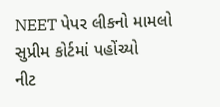NEET પેપર લીકનો મામલો સુપ્રીમ કોર્ટમાં પહોંચ્યો
નીટ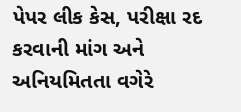પેપર લીક કેસ, પરીક્ષા રદ કરવાની માંગ અને અનિયમિતતા વગેરે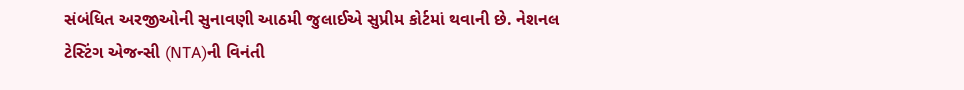સંબંધિત અરજીઓની સુનાવણી આઠમી જુલાઈએ સુપ્રીમ કોર્ટમાં થવાની છે. નેશનલ ટેસ્ટિંગ એજન્સી (NTA)ની વિનંતી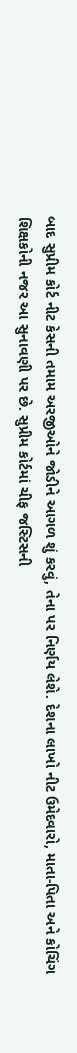બાદ સુપ્રીમ કોર્ટ નીટ કેસની તમામ અરજીઓને જોડીને આગળ શું કરવું, તેના પર નિર્ણય લેશે. દેશના લાખો નીટ ઉમેદવારો, માતા-પિતા અને કોચિંગ શિક્ષકોની નજર આ સુનાવણી પર છે. સુપ્રીમ કોર્ટમાં ચીફ જસ્ટિસની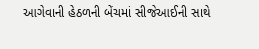આગેવાની હેઠળની બેંચમાં સીજેઆઈની સાથે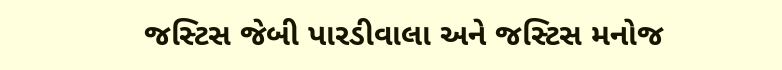જસ્ટિસ જેબી પારડીવાલા અને જસ્ટિસ મનોજ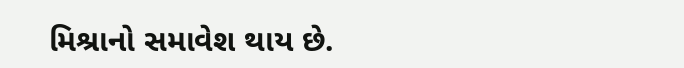મિશ્રાનો સમાવેશ થાય છે.